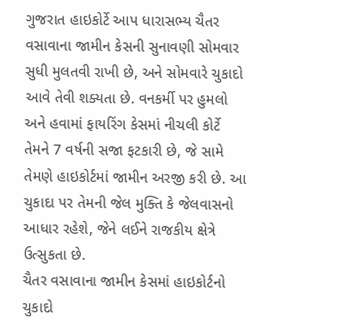ગુજરાત હાઇકોર્ટે આપ ધારાસભ્ય ચૈતર વસાવાના જામીન કેસની સુનાવણી સોમવાર સુધી મુલતવી રાખી છે, અને સોમવારે ચુકાદો આવે તેવી શક્યતા છે. વનકર્મી પર હુમલો અને હવામાં ફાયરિંગ કેસમાં નીચલી કોર્ટે તેમને 7 વર્ષની સજા ફટકારી છે, જે સામે તેમણે હાઇકોર્ટમાં જામીન અરજી કરી છે. આ ચુકાદા પર તેમની જેલ મુક્તિ કે જેલવાસનો આધાર રહેશે, જેને લઈને રાજકીય ક્ષેત્રે ઉત્સુકતા છે.
ચૈતર વસાવાના જામીન કેસમાં હાઇકોર્ટનો ચુકાદો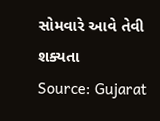સોમવારે આવે તેવી શક્યતા
Source: Gujarat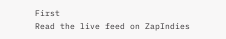First
Read the live feed on ZapIndies